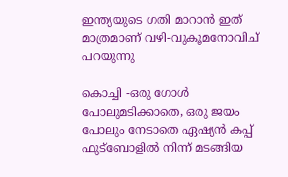ഇന്ത്യയുടെ ഗതി മാറാന്‍ ഇത് മാത്രമാണ് വഴി-വുകൂമനോവിച് പറയുന്നു

കൊച്ചി -ഒരു ഗോള്‍ പോലുമടിക്കാതെ, ഒരു ജയം പോലും നേടാതെ ഏഷ്യന്‍ കപ്പ് ഫുട്‌ബോളില്‍ നിന്ന് മടങ്ങിയ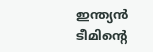ഇന്ത്യന്‍ ടീമിന്റെ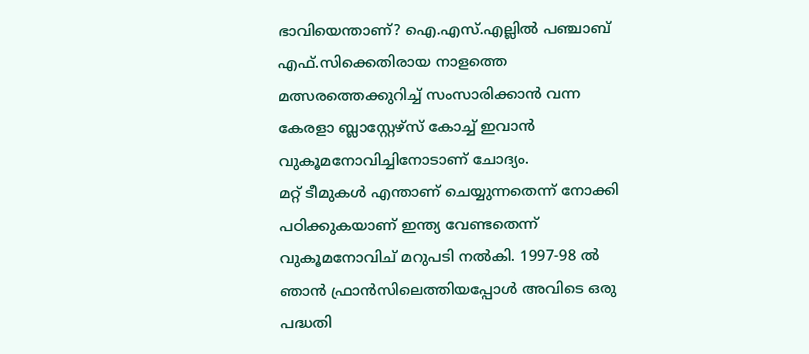ഭാവിയെന്താണ്? ഐ.എസ്.എല്ലില്‍ പഞ്ചാബ് എഫ്.സിക്കെതിരായ നാളത്തെ മത്സരത്തെക്കുറിച്ച് സംസാരിക്കാന്‍ വന്ന കേരളാ ബ്ലാസ്റ്റേഴ്‌സ് കോച്ച് ഇവാന്‍ വുകൂമനോവിച്ചിനോടാണ് ചോദ്യം.
മറ്റ് ടീമുകള്‍ എന്താണ് ചെയ്യുന്നതെന്ന് നോക്കി പഠിക്കുകയാണ് ഇന്ത്യ വേണ്ടതെന്ന് വുകൂമനോവിച് മറുപടി നല്‍കി. 1997-98 ല്‍ ഞാന്‍ ഫ്രാന്‍സിലെത്തിയപ്പോള്‍ അവിടെ ഒരു പദ്ധതി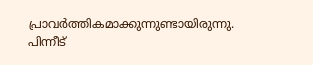പ്രാവര്‍ത്തികമാക്കുന്നുണ്ടായിരുന്നു. പിന്നീട്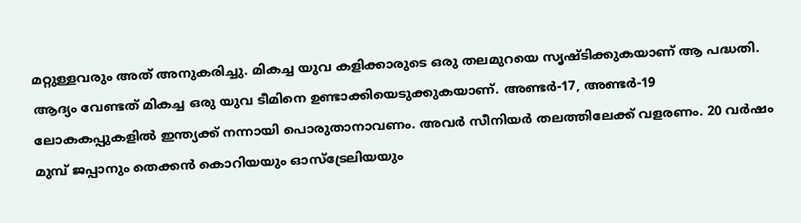മറ്റുള്ളവരും അത് അനുകരിച്ചു. മികച്ച യുവ കളിക്കാരുടെ ഒരു തലമുറയെ സൃഷ്ടിക്കുകയാണ് ആ പദ്ധതി. ആദ്യം വേണ്ടത് മികച്ച ഒരു യുവ ടീമിനെ ഉണ്ടാക്കിയെടുക്കുകയാണ്. അണ്ടര്‍-17, അണ്ടര്‍-19 ലോകകപ്പുകളില്‍ ഇന്ത്യക്ക് നന്നായി പൊരുതാനാവണം. അവര്‍ സീനിയര്‍ തലത്തിലേക്ക് വളരണം. 20 വര്‍ഷം മുമ്പ് ജപ്പാനും തെക്കന്‍ കൊറിയയും ഓസ്‌ട്രേലിയയും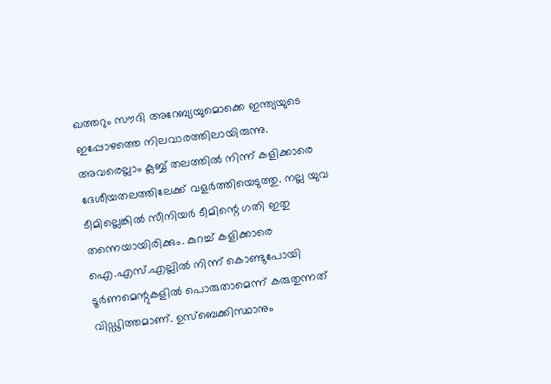ഖത്തറും സൗദി അറേബ്യയുമൊക്കെ ഇന്ത്യയുടെ ഇപ്പോഴത്തെ നിലവാരത്തിലായിരുന്നു. അവരെല്ലാം ക്ലബ്ബ് തലത്തില്‍ നിന്ന് കളിക്കാരെ ദേശീയതലത്തിലേക്ക് വളര്‍ത്തിയെടുത്തു. നല്ല യുവ ടീമില്ലെങ്കില്‍ സീനിയര്‍ ടീമിന്റെ ഗതി ഇതു തന്നെയായിരിക്കും. കുറച്ച് കളിക്കാരെ ഐ.എസ്.എല്ലില്‍ നിന്ന് കൊണ്ടുപോയി ടൂര്‍ണമെന്റുകളില്‍ പൊരുതാമെന്ന് കരുതുന്നത് വിഡ്ഢിത്തമാണ്. ഉസ്‌ബെക്കിസ്ഥാനും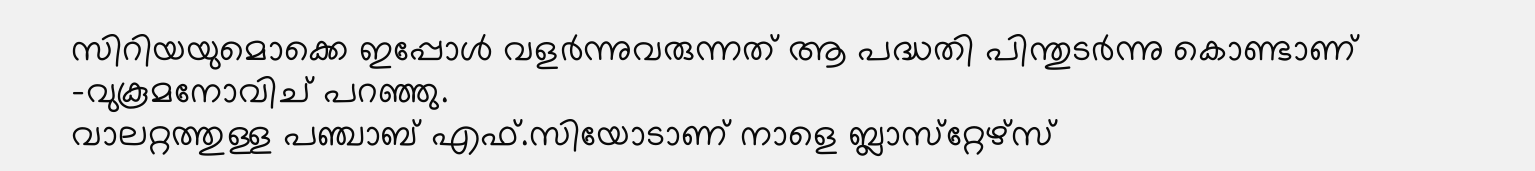സിറിയയുമൊക്കെ ഇപ്പോള്‍ വളര്‍ന്നുവരുന്നത് ആ പദ്ധതി പിന്തുടര്‍ന്നു കൊണ്ടാണ് -വുകൂമനോവിച് പറഞ്ഞു.
വാലറ്റത്തുള്ള പഞ്ചാബ് എഫ്.സിയോടാണ് നാളെ ബ്ലാസ്‌റ്റേഴ്‌സ്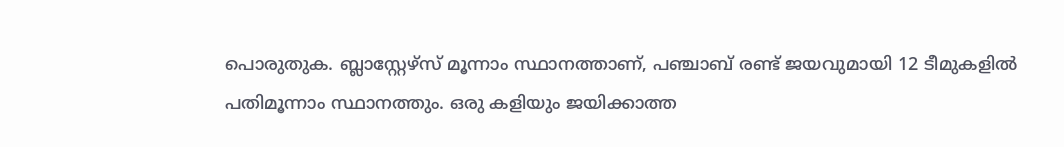പൊരുതുക. ബ്ലാസ്റ്റേഴ്‌സ് മൂന്നാം സ്ഥാനത്താണ്, പഞ്ചാബ് രണ്ട് ജയവുമായി 12 ടീമുകളില്‍ പതിമൂന്നാം സ്ഥാനത്തും. ഒരു കളിയും ജയിക്കാത്ത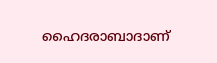ഹൈദരാബാദാണ്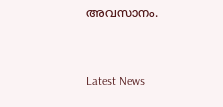അവസാനം.


Latest News